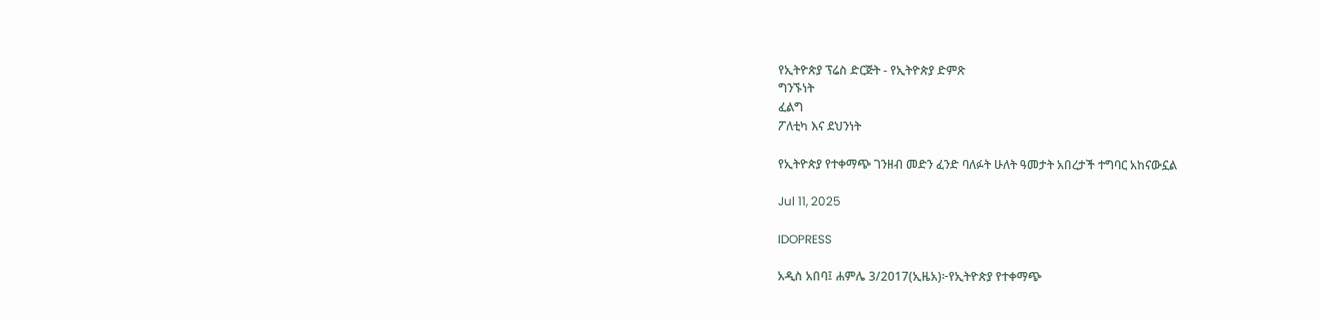የኢትዮጵያ ፕሬስ ድርጅት - የኢትዮጵያ ድምጽ
ግንኙነት
ፈልግ
ፖለቲካ እና ደህንነት

የኢትዮጵያ የተቀማጭ ገንዘብ መድን ፈንድ ባለፉት ሁለት ዓመታት አበረታች ተግባር አከናውኗል

Jul 11, 2025

IDOPRESS

አዲስ አበባ፤ ሐምሌ 3/2017(ኢዜአ)፦የኢትዮጵያ የተቀማጭ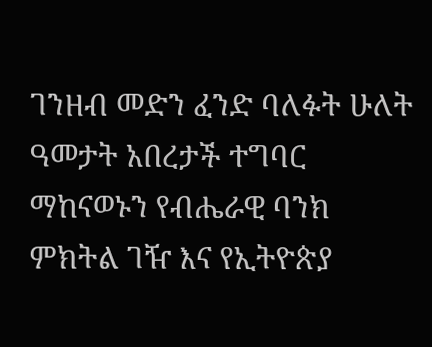ገንዘብ መድን ፈንድ ባለፉት ሁለት ዓመታት አበረታች ተግባር ማከናወኑን የብሔራዊ ባንክ ምክትል ገዥ እና የኢትዮጵያ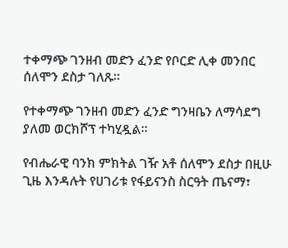ተቀማጭ ገንዘብ መድን ፈንድ የቦርድ ሊቀ መንበር ሰለሞን ደስታ ገለጹ።

የተቀማጭ ገንዘብ መድን ፈንድ ግንዛቤን ለማሳደግ ያለመ ወርክሾፕ ተካሂዷል።

የብሔራዊ ባንክ ምክትል ገዥ አቶ ሰለሞን ደስታ በዚሁ ጊዜ እንዳሉት የሀገሪቱ የፋይናንስ ስርዓት ጤናማ፣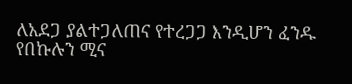ለአደጋ ያልተጋለጠና የተረጋጋ እንዲሆን ፈንዱ የበኩሉን ሚና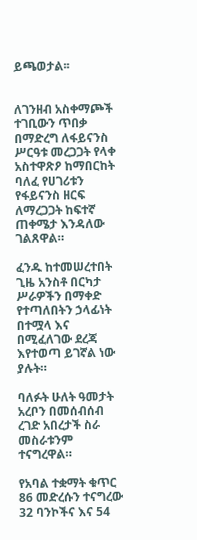ይጫወታል፡፡


ለገንዘብ አስቀማጮች ተገቢውን ጥበቃ በማድረግ ለፋይናንስ ሥርዓቱ መረጋጋት የላቀ አስተዋጽዖ ከማበርከት ባለፈ የሀገሪቱን የፋይናንስ ዘርፍ ለማረጋጋት ከፍተኛ ጠቀሜታ እንዳለው ገልጸዋል።

ፈንዱ ከተመሠረተበት ጊዜ አንስቶ በርካታ ሥራዎችን በማቀድ የተጣለበትን ኃላፊነት በተሟላ እና በሚፈለገው ደረጃ እየተወጣ ይገኛል ነው ያሉት።

ባለፉት ሁለት ዓመታት አረቦን በመሰብሰብ ረገድ አበረታች ስራ መስራቱንም ተናግረዋል።

የአባል ተቋማት ቁጥር 86 መድረሱን ተናግረው 32 ባንኮችና እና 54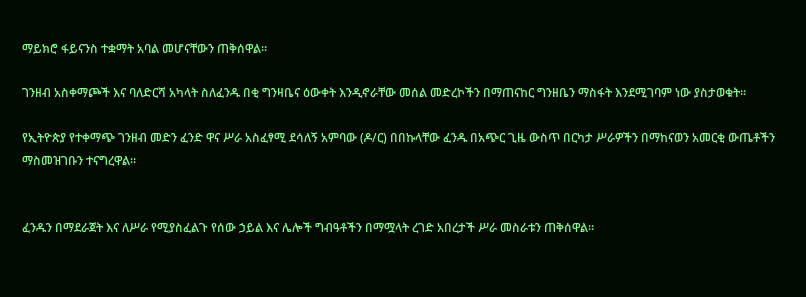ማይክሮ ፋይናንስ ተቋማት አባል መሆናቸውን ጠቅሰዋል።

ገንዘብ አስቀማጮች እና ባለድርሻ አካላት ስለፈንዱ በቂ ግንዛቤና ዕውቀት እንዲኖራቸው መሰል መድረኮችን በማጠናከር ግንዘቤን ማስፋት እንደሚገባም ነው ያስታወቁት።

የኢትዮጵያ የተቀማጭ ገንዘብ መድን ፈንድ ዋና ሥራ አስፈፃሚ ደሳለኝ አምባው (ዶ/ር) በበኩላቸው ፈንዱ በአጭር ጊዜ ውስጥ በርካታ ሥራዎችን በማከናወን አመርቂ ውጤቶችን ማስመዝገቡን ተናግረዋል።


ፈንዱን በማደራጀት እና ለሥራ የሚያስፈልጉ የሰው ኃይል እና ሌሎች ግብዓቶችን በማሟላት ረገድ አበረታች ሥራ መስራቱን ጠቅሰዋል።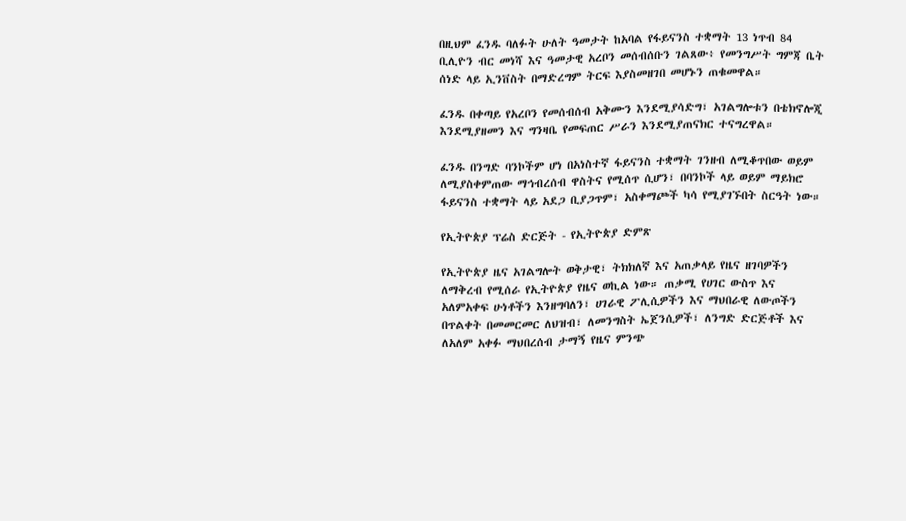በዚህም ፈንዱ ባለፉት ሁለት ዓመታት ከአባል የፋይናንስ ተቋማት 13 ነጥብ 84 ቢሊዮን ብር መነሻ እና ዓመታዊ አረቦን መሰብሰቡን ገልጸው፥ የመንግሥት ግምጃ ቤት ሰነድ ላይ ኢንቨስት በማድረግም ትርፍ እያስመዘገበ መሆኑን ጠቁመዋል።

ፈንዱ በቀጣይ የአረቦን የመሰብሰብ አቅሙን እንደሚያሳድግ፣ አገልግሎቱን በቴክኖሎጂ እንደሚያዘመን እና ግንዛቤ የመፍጠር ሥራን እንደሚያጠናክር ተናግረዋል።

ፈንዱ በንግድ ባንኮችም ሆነ በአነስተኛ ፋይናንስ ተቋማት ገንዘብ ለሚቆጥበው ወይም ለሚያስቀምጠው ማኅብረሰብ ዋስትና የሚሰጥ ሲሆን፣ በባንኮች ላይ ወይም ማይክሮ ፋይናንስ ተቋማት ላይ አደጋ ቢያጋጥም፣ አስቀማጮች ካሳ የሚያገኙበት ስርዓት ነው።

የኢትዮጵያ ፕሬስ ድርጅት - የኢትዮጵያ ድምጽ

የኢትዮጵያ ዜና አገልግሎት ወቅታዊ፣ ትክክለኛ እና አጠቃላይ የዜና ዘገባዎችን ለማቅረብ የሚሰራ የኢትዮጵያ የዜና ወኪል ነው። ጠቃሚ የሀገር ውስጥ እና አለምአቀፍ ሁነቶችን እንዘግባለን፣ ሀገራዊ ፖሊሲዎችን እና ማህበራዊ ለውጦችን በጥልቀት በመመርመር ለህዝብ፣ ለመንግስት ኤጀንሲዎች፣ ለንግድ ድርጅቶች እና ለአለም አቀፉ ማህበረሰብ ታማኝ የዜና ምንጭ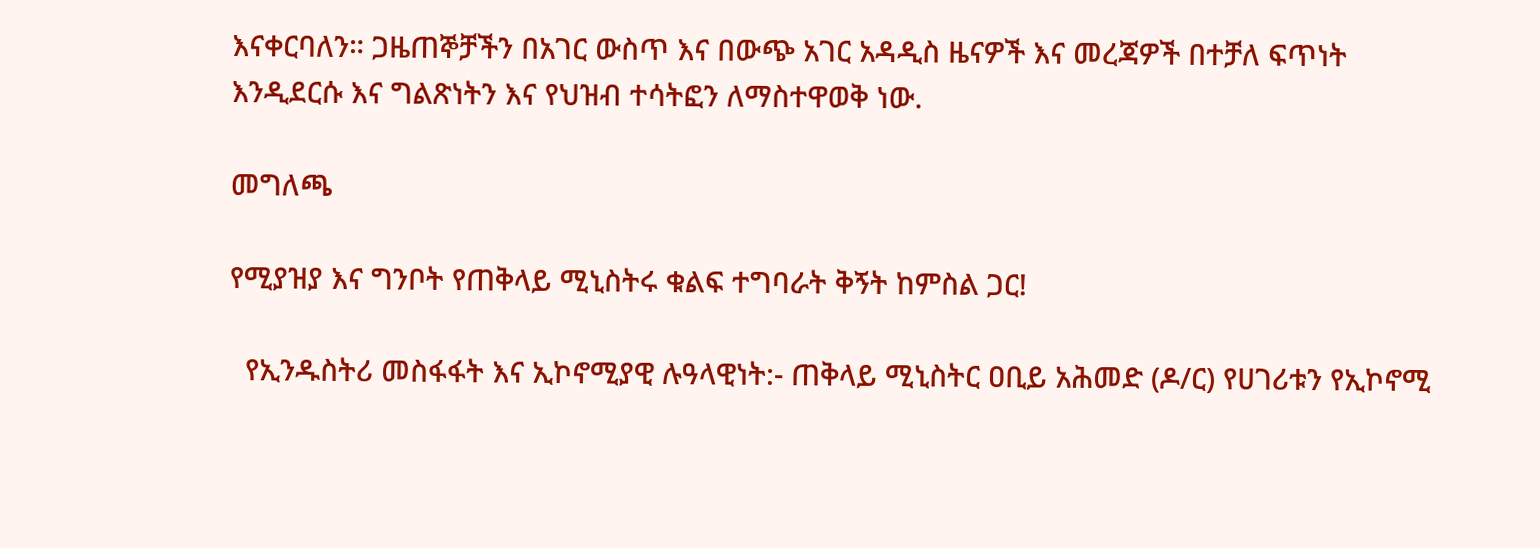እናቀርባለን። ጋዜጠኞቻችን በአገር ውስጥ እና በውጭ አገር አዳዲስ ዜናዎች እና መረጃዎች በተቻለ ፍጥነት እንዲደርሱ እና ግልጽነትን እና የህዝብ ተሳትፎን ለማስተዋወቅ ነው.

መግለጫ

የሚያዝያ እና ግንቦት የጠቅላይ ሚኒስትሩ ቁልፍ ተግባራት ቅኝት ከምስል ጋር!

  የኢንዱስትሪ መስፋፋት እና ኢኮኖሚያዊ ሉዓላዊነት:- ጠቅላይ ሚኒስትር ዐቢይ አሕመድ (ዶ/ር) የሀገሪቱን የኢኮኖሚ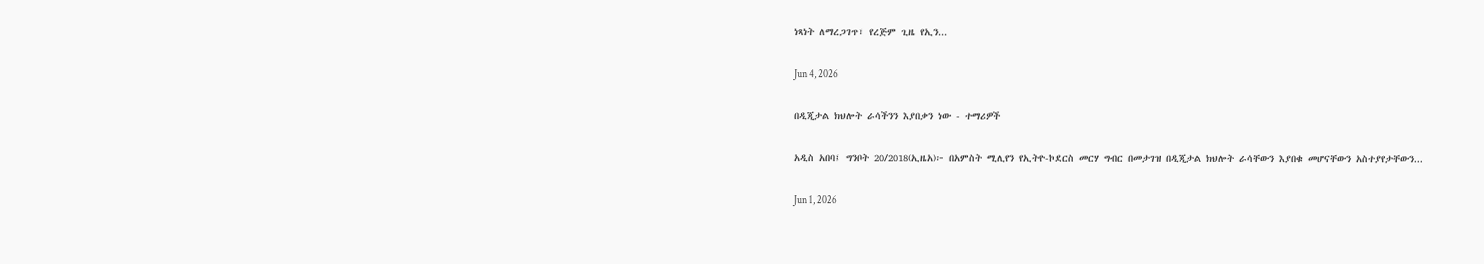ነጻነት ለማረጋገጥ፣ የረጅም ጊዜ የኢን...

Jun 4, 2026

በዲጂታል ክህሎት ራሳችንን እያበቃን ነው - ተማሪዎች

አዲስ አበባ፤ ግንቦት 20/2018(ኢዜአ)፦ በአምስት ሚሊየን የኢትዮ-ኮደርስ መርሃ ግብር በመታገዝ በዲጂታል ክህሎት ራሳቸውን እያበቁ መሆናቸውን አስተያየታቸውን...

Jun 1, 2026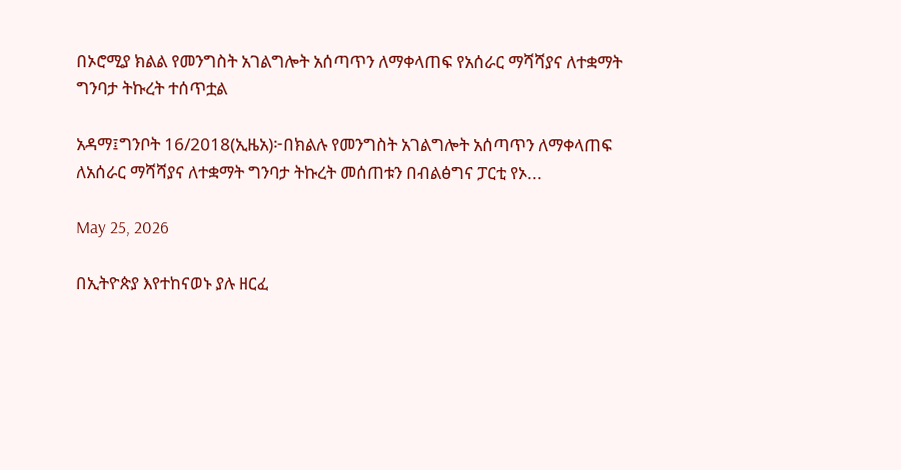በኦሮሚያ ክልል የመንግስት አገልግሎት አሰጣጥን ለማቀላጠፍ የአሰራር ማሻሻያና ለተቋማት ግንባታ ትኩረት ተሰጥቷል

አዳማ፤ግንቦት 16/2018(ኢዜአ)፦በክልሉ የመንግስት አገልግሎት አሰጣጥን ለማቀላጠፍ ለአሰራር ማሻሻያና ለተቋማት ግንባታ ትኩረት መሰጠቱን በብልፅግና ፓርቲ የኦ...

May 25, 2026

በኢትዮጵያ እየተከናወኑ ያሉ ዘርፈ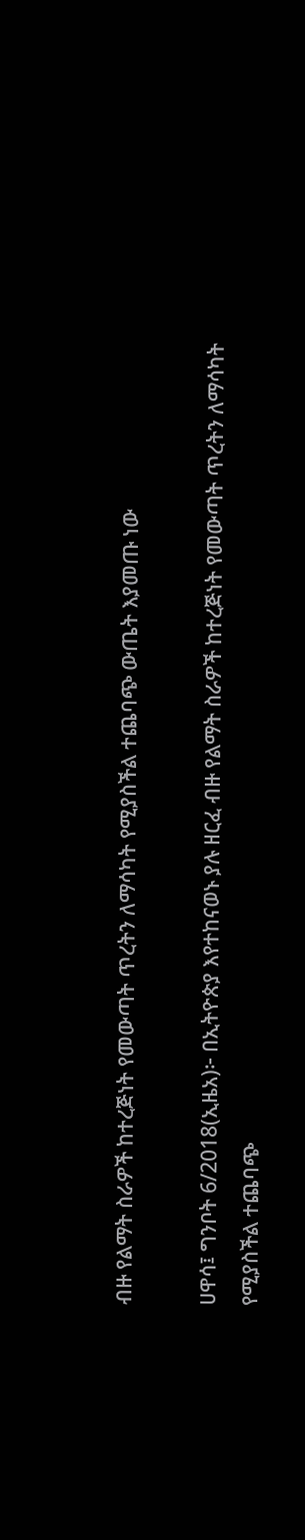ብዙ የልማት ስራዎች ከተረጅነት የመውጣት ጥረትን ለማሳካት የሚያስችል ተጨባጭ ውጤት እያመጡ ነው

ሀዋሳ፤ ግንቦት 6/2018(ኢዜአ)፦ በኢትዮጵያ እየተከናወኑ ያሉ ዘርፈ ብዙ የልማት ስራዎች ከተረጅነት የመውጣት ጥረትን ለማሳካት የሚያስችል ተጨባጭ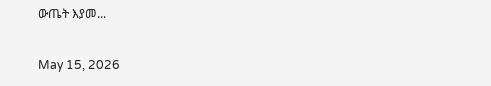ውጤት እያመ...

May 15, 2026